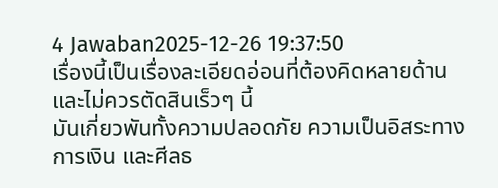4 Jawaban2025-12-26 19:37:50
เรื่องนี้เป็นเรื่องละเอียดอ่อนที่ต้องคิดหลายด้านและไม่ควรตัดสินเร็วๆ นี้
มันเกี่ยวพันทั้งความปลอดภัย ความเป็นอิสระทางการเงิน และศีลธ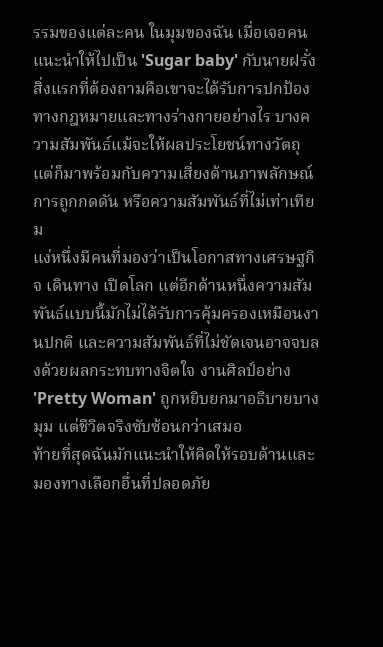รรมของแต่ละคน ในมุมของฉัน เมื่อเจอคนแนะนำให้ไปเป็น 'Sugar baby' กับนายฝรั่ง สิ่งแรกที่ต้องถามคือเขาจะได้รับการปกป้องทางกฎหมายและทางร่างกายอย่างไร บางความสัมพันธ์แม้จะให้ผลประโยชน์ทางวัตถุแต่ก็มาพร้อมกับความเสี่ยงด้านภาพลักษณ์ การถูกกดดัน หรือความสัมพันธ์ที่ไม่เท่าเทียม
แง่หนึ่งมีคนที่มองว่าเป็นโอกาสทางเศรษฐกิจ เดินทาง เปิดโลก แต่อีกด้านหนึ่งความสัมพันธ์แบบนี้มักไม่ได้รับการคุ้มครองเหมือนงานปกติ และความสัมพันธ์ที่ไม่ชัดเจนอาจจบลงด้วยผลกระทบทางจิตใจ งานศิลป์อย่าง 'Pretty Woman' ถูกหยิบยกมาอธิบายบางมุม แต่ชีวิตจริงซับซ้อนกว่าเสมอ
ท้ายที่สุดฉันมักแนะนำให้คิดให้รอบด้านและมองทางเลือกอื่นที่ปลอดภัย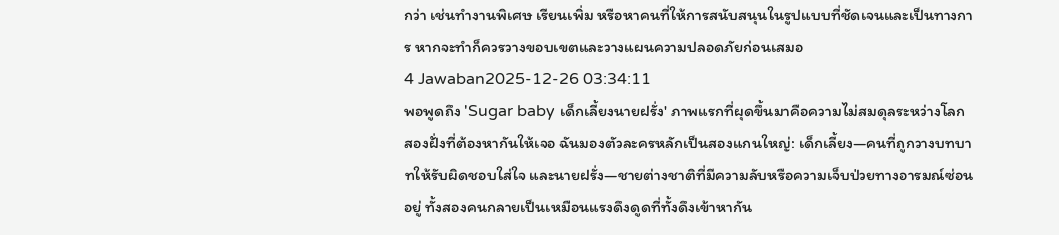กว่า เช่นทำงานพิเศษ เรียนเพิ่ม หรือหาคนที่ให้การสนับสนุนในรูปแบบที่ชัดเจนและเป็นทางการ หากจะทำก็ควรวางขอบเขตและวางแผนความปลอดภัยก่อนเสมอ
4 Jawaban2025-12-26 03:34:11
พอพูดถึง 'Sugar baby เด็กเลี้ยงนายฝรั่ง' ภาพแรกที่ผุดขึ้นมาคือความไม่สมดุลระหว่างโลกสองฝั่งที่ต้องหากันให้เจอ ฉันมองตัวละครหลักเป็นสองแกนใหญ่: เด็กเลี้ยง—คนที่ถูกวางบทบาทให้รับผิดชอบใส่ใจ และนายฝรั่ง—ชายต่างชาติที่มีความลับหรือความเจ็บป่วยทางอารมณ์ซ่อนอยู่ ทั้งสองคนกลายเป็นเหมือนแรงดึงดูดที่ทั้งดึงเข้าหากัน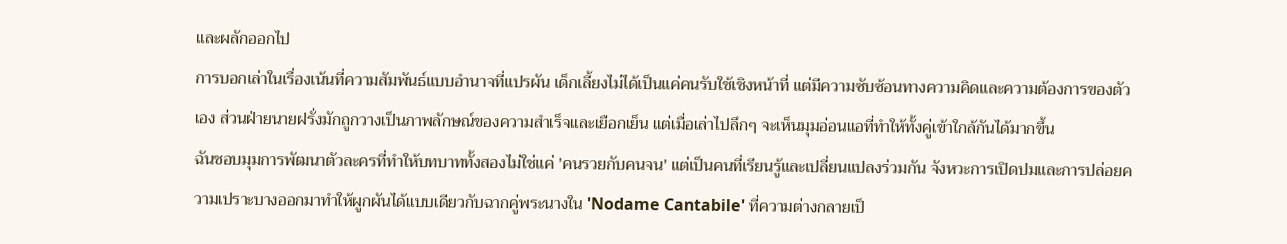และผลักออกไป
การบอกเล่าในเรื่องเน้นที่ความสัมพันธ์แบบอำนาจที่แปรผัน เด็กเลี้ยงไม่ได้เป็นแค่คนรับใช้เชิงหน้าที่ แต่มีความซับซ้อนทางความคิดและความต้องการของตัวเอง ส่วนฝ่ายนายฝรั่งมักถูกวางเป็นภาพลักษณ์ของความสำเร็จและเยือกเย็น แต่เมื่อเล่าไปลึกๆ จะเห็นมุมอ่อนแอที่ทำให้ทั้งคู่เข้าใกล้กันได้มากขึ้น
ฉันชอบมุมการพัฒนาตัวละครที่ทำให้บทบาททั้งสองไม่ใช่แค่ 'คนรวยกับคนจน' แต่เป็นคนที่เรียนรู้และเปลี่ยนแปลงร่วมกัน จังหวะการเปิดปมและการปล่อยความเปราะบางออกมาทำให้ผูกผันได้แบบเดียวกับฉากคู่พระนางใน 'Nodame Cantabile' ที่ความต่างกลายเป็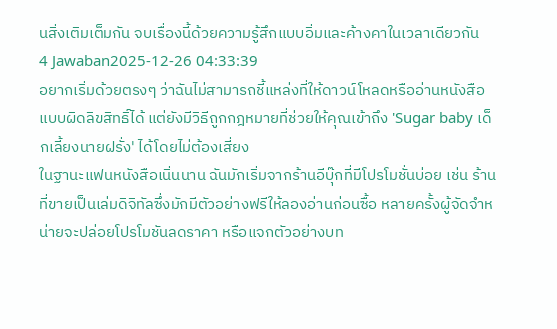นสิ่งเติมเต็มกัน จบเรื่องนี้ด้วยความรู้สึกแบบอิ่มและค้างคาในเวลาเดียวกัน
4 Jawaban2025-12-26 04:33:39
อยากเริ่มด้วยตรงๆ ว่าฉันไม่สามารถชี้แหล่งที่ให้ดาวน์โหลดหรืออ่านหนังสือแบบผิดลิขสิทธิ์ได้ แต่ยังมีวิธีถูกกฎหมายที่ช่วยให้คุณเข้าถึง 'Sugar baby เด็กเลี้ยงนายฝรั่ง' ได้โดยไม่ต้องเสี่ยง
ในฐานะแฟนหนังสือเนิ่นนาน ฉันมักเริ่มจากร้านอีบุ๊กที่มีโปรโมชั่นบ่อย เช่น ร้านที่ขายเป็นเล่มดิจิทัลซึ่งมักมีตัวอย่างฟรีให้ลองอ่านก่อนซื้อ หลายครั้งผู้จัดจำหน่ายจะปล่อยโปรโมชันลดราคา หรือแจกตัวอย่างบท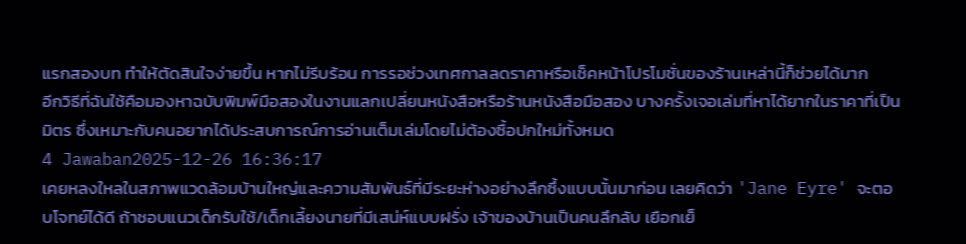แรกสองบท ทำให้ตัดสินใจง่ายขึ้น หากไม่รีบร้อน การรอช่วงเทศกาลลดราคาหรือเช็คหน้าโปรโมชั่นของร้านเหล่านี้ก็ช่วยได้มาก
อีกวิธีที่ฉันใช้คือมองหาฉบับพิมพ์มือสองในงานแลกเปลี่ยนหนังสือหรือร้านหนังสือมือสอง บางครั้งเจอเล่มที่หาได้ยากในราคาที่เป็นมิตร ซึ่งเหมาะกับคนอยากได้ประสบการณ์การอ่านเต็มเล่มโดยไม่ต้องซื้อปกใหม่ทั้งหมด
4 Jawaban2025-12-26 16:36:17
เคยหลงใหลในสภาพแวดล้อมบ้านใหญ่และความสัมพันธ์ที่มีระยะห่างอย่างลึกซึ้งแบบนั้นมาก่อน เลยคิดว่า 'Jane Eyre' จะตอบโจทย์ได้ดี ถ้าชอบแนวเด็กรับใช้/เด็กเลี้ยงนายที่มีเสน่ห์แบบฝรั่ง เจ้าของบ้านเป็นคนลึกลับ เยือกเย็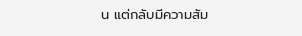น แต่กลับมีความสัม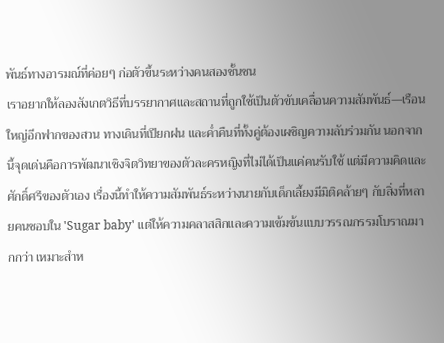พันธ์ทางอารมณ์ที่ค่อยๆ ก่อตัวขึ้นระหว่างคนสองชั้นชน
เราอยากให้ลองสังเกตวิธีที่บรรยากาศและสถานที่ถูกใช้เป็นตัวขับเคลื่อนความสัมพันธ์—เรือนใหญ่อีกฟากของสวน ทางเดินที่เปียกฝน และค่ำคืนที่ทั้งคู่ต้องเผชิญความลับร่วมกัน นอกจากนี้จุดเด่นคือการพัฒนาเชิงจิตวิทยาของตัวละครหญิงที่ไม่ได้เป็นแค่คนรับใช้ แต่มีความคิดและศักดิ์ศรีของตัวเอง เรื่องนี้ทำให้ความสัมพันธ์ระหว่างนายกับเด็กเลี้ยงมีมิติคล้ายๆ กับสิ่งที่หลายคนชอบใน 'Sugar baby' แต่ให้ความคลาสสิกและความเข้มข้นแบบวรรณกรรมโบราณมากกว่า เหมาะสำห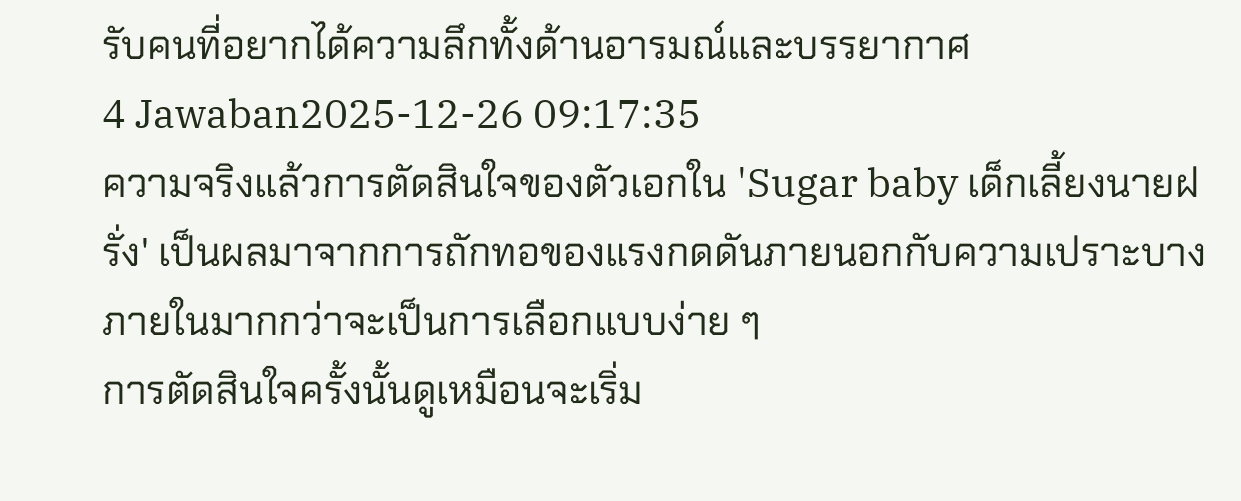รับคนที่อยากได้ความลึกทั้งด้านอารมณ์และบรรยากาศ
4 Jawaban2025-12-26 09:17:35
ความจริงแล้วการตัดสินใจของตัวเอกใน 'Sugar baby เด็กเลี้ยงนายฝรั่ง' เป็นผลมาจากการถักทอของแรงกดดันภายนอกกับความเปราะบางภายในมากกว่าจะเป็นการเลือกแบบง่าย ๆ
การตัดสินใจครั้งนั้นดูเหมือนจะเริ่ม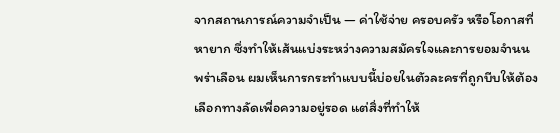จากสถานการณ์ความจำเป็น — ค่าใช้จ่าย ครอบครัว หรือโอกาสที่หายาก ซึ่งทำให้เส้นแบ่งระหว่างความสมัครใจและการยอมจำนนพร่าเลือน ผมเห็นการกระทำแบบนี้บ่อยในตัวละครที่ถูกบีบให้ต้องเลือกทางลัดเพื่อความอยู่รอด แต่สิ่งที่ทำให้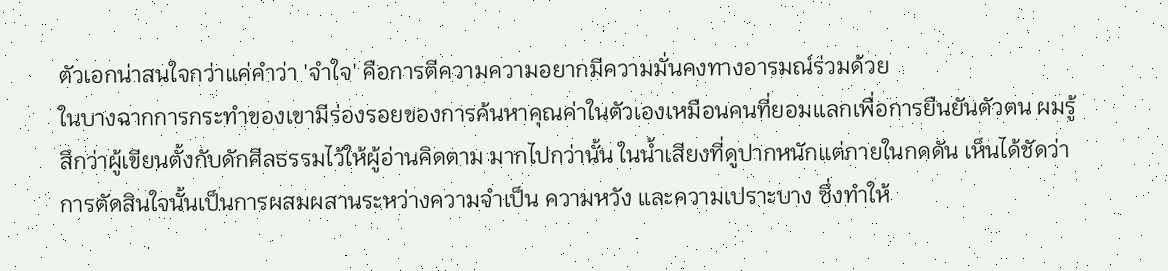ตัวเอกน่าสนใจกว่าแค่คำว่า 'จำใจ' คือการตีความความอยากมีความมั่นคงทางอารมณ์ร่วมด้วย
ในบางฉากการกระทำของเขามีร่องรอยของการค้นหาคุณค่าในตัวเองเหมือนคนที่ยอมแลกเพื่อการยืนยันตัวตน ผมรู้สึกว่าผู้เขียนตั้งกับดักศีลธรรมไว้ให้ผู้อ่านคิดตาม มากไปกว่านั้น ในน้ำเสียงที่ดูปากหนักแต่ภายในกดดัน เห็นได้ชัดว่าการตัดสินใจนั้นเป็นการผสมผสานระหว่างความจำเป็น ความหวัง และความเปราะบาง ซึ่งทำให้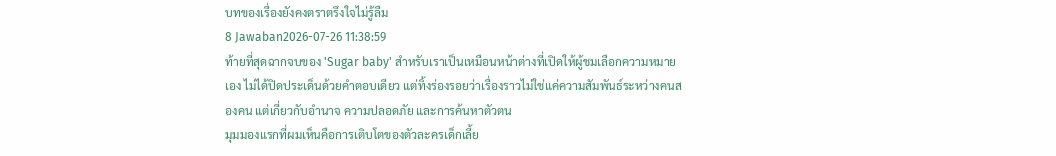บทของเรื่องยังคงตราตรึงใจไม่รู้ลืม
8 Jawaban2026-07-26 11:38:59
ท้ายที่สุดฉากจบของ 'Sugar baby' สำหรับเราเป็นเหมือนหน้าต่างที่เปิดให้ผู้ชมเลือกความหมายเอง ไม่ได้ปิดประเด็นด้วยคำตอบเดียว แต่ทิ้งร่องรอยว่าเรื่องราวไม่ใช่แค่ความสัมพันธ์ระหว่างคนสองคน แต่เกี่ยวกับอำนาจ ความปลอดภัย และการค้นหาตัวตน
มุมมองแรกที่ผมเห็นคือการเติบโตของตัวละครเด็กเลี้ย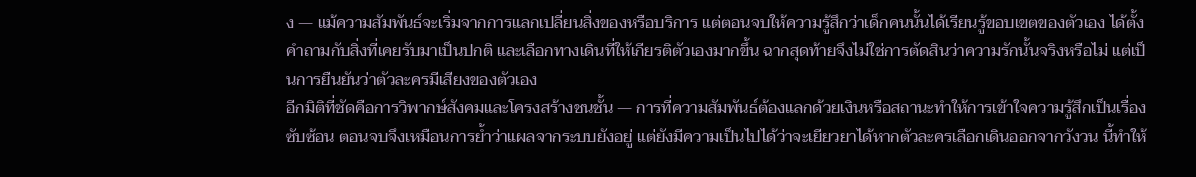ง — แม้ความสัมพันธ์จะเริ่มจากการแลกเปลี่ยนสิ่งของหรือบริการ แต่ตอนจบให้ความรู้สึกว่าเด็กคนนั้นได้เรียนรู้ขอบเขตของตัวเอง ได้ตั้งคำถามกับสิ่งที่เคยรับมาเป็นปกติ และเลือกทางเดินที่ให้เกียรติตัวเองมากขึ้น ฉากสุดท้ายจึงไม่ใช่การตัดสินว่าความรักนั้นจริงหรือไม่ แต่เป็นการยืนยันว่าตัวละครมีเสียงของตัวเอง
อีกมิติที่ชัดคือการวิพากษ์สังคมและโครงสร้างชนชั้น — การที่ความสัมพันธ์ต้องแลกด้วยเงินหรือสถานะทำให้การเข้าใจความรู้สึกเป็นเรื่องซับซ้อน ตอนจบจึงเหมือนการย้ำว่าแผลจากระบบยังอยู่ แต่ยังมีความเป็นไปได้ว่าจะเยียวยาได้หากตัวละครเลือกเดินออกจากวังวน นี้ทำให้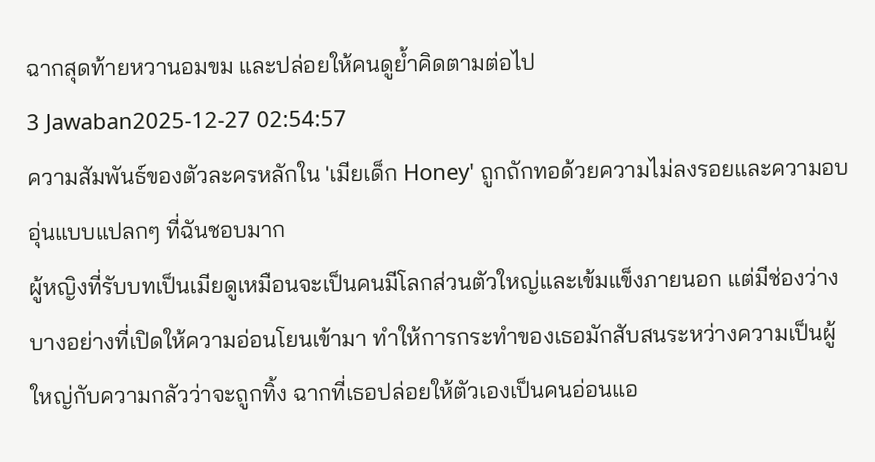ฉากสุดท้ายหวานอมขม และปล่อยให้คนดูย้ำคิดตามต่อไป
3 Jawaban2025-12-27 02:54:57
ความสัมพันธ์ของตัวละครหลักใน 'เมียเด็ก Honey' ถูกถักทอด้วยความไม่ลงรอยและความอบอุ่นแบบแปลกๆ ที่ฉันชอบมาก
ผู้หญิงที่รับบทเป็นเมียดูเหมือนจะเป็นคนมีโลกส่วนตัวใหญ่และเข้มแข็งภายนอก แต่มีช่องว่างบางอย่างที่เปิดให้ความอ่อนโยนเข้ามา ทำให้การกระทำของเธอมักสับสนระหว่างความเป็นผู้ใหญ่กับความกลัวว่าจะถูกทิ้ง ฉากที่เธอปล่อยให้ตัวเองเป็นคนอ่อนแอ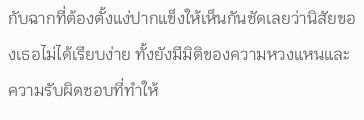กับฉากที่ต้องตั้งแง่ปากแข็งให้เห็นกันชัดเลยว่านิสัยของเธอไม่ได้เรียบง่าย ทั้งยังมีมิติของความหวงแหนและความรับผิดชอบที่ทำให้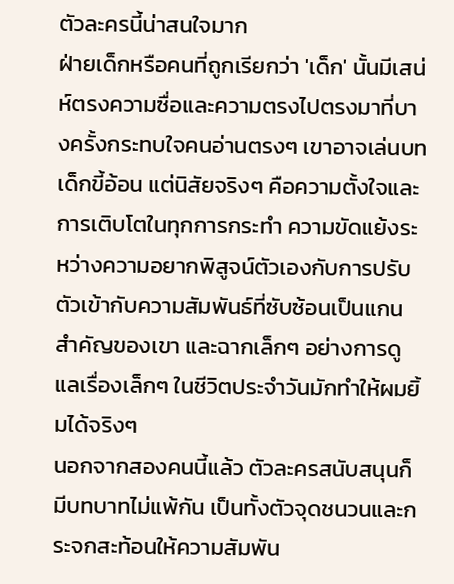ตัวละครนี้น่าสนใจมาก
ฝ่ายเด็กหรือคนที่ถูกเรียกว่า 'เด็ก' นั้นมีเสน่ห์ตรงความซื่อและความตรงไปตรงมาที่บางครั้งกระทบใจคนอ่านตรงๆ เขาอาจเล่นบทเด็กขี้อ้อน แต่นิสัยจริงๆ คือความตั้งใจและการเติบโตในทุกการกระทำ ความขัดแย้งระหว่างความอยากพิสูจน์ตัวเองกับการปรับตัวเข้ากับความสัมพันธ์ที่ซับซ้อนเป็นแกนสำคัญของเขา และฉากเล็กๆ อย่างการดูแลเรื่องเล็กๆ ในชีวิตประจำวันมักทำให้ผมยิ้มได้จริงๆ
นอกจากสองคนนี้แล้ว ตัวละครสนับสนุนก็มีบทบาทไม่แพ้กัน เป็นทั้งตัวจุดชนวนและกระจกสะท้อนให้ความสัมพัน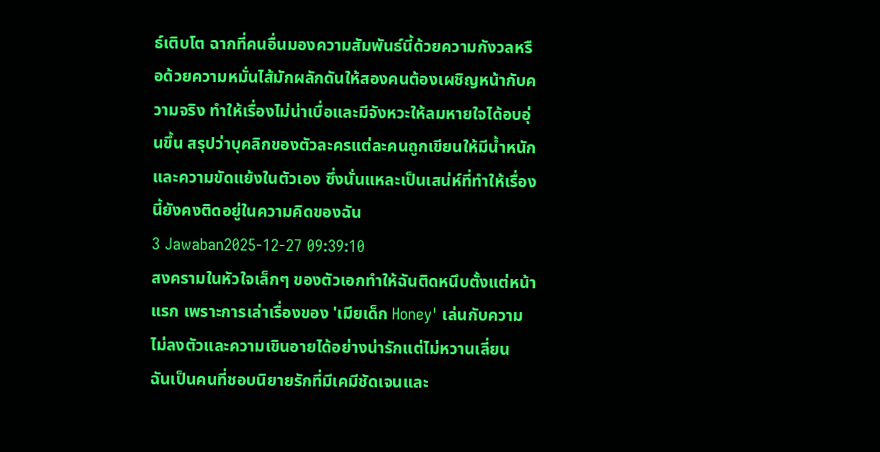ธ์เติบโต ฉากที่คนอื่นมองความสัมพันธ์นี้ด้วยความกังวลหรือด้วยความหมั่นไส้มักผลักดันให้สองคนต้องเผชิญหน้ากับความจริง ทำให้เรื่องไม่น่าเบื่อและมีจังหวะให้ลมหายใจได้อบอุ่นขึ้น สรุปว่าบุคลิกของตัวละครแต่ละคนถูกเขียนให้มีน้ำหนักและความขัดแย้งในตัวเอง ซึ่งนั่นแหละเป็นเสน่ห์ที่ทำให้เรื่องนี้ยังคงติดอยู่ในความคิดของฉัน
3 Jawaban2025-12-27 09:39:10
สงครามในหัวใจเล็กๆ ของตัวเอกทำให้ฉันติดหนึบตั้งแต่หน้าแรก เพราะการเล่าเรื่องของ 'เมียเด็ก Honey' เล่นกับความไม่ลงตัวและความเขินอายได้อย่างน่ารักแต่ไม่หวานเลี่ยน
ฉันเป็นคนที่ชอบนิยายรักที่มีเคมีชัดเจนและ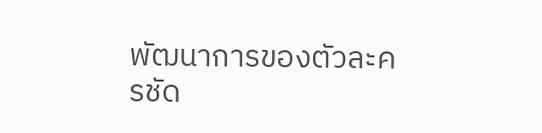พัฒนาการของตัวละครชัด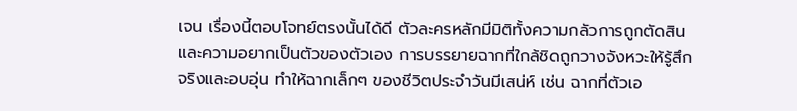เจน เรื่องนี้ตอบโจทย์ตรงนั้นได้ดี ตัวละครหลักมีมิติทั้งความกลัวการถูกตัดสินและความอยากเป็นตัวของตัวเอง การบรรยายฉากที่ใกล้ชิดถูกวางจังหวะให้รู้สึกจริงและอบอุ่น ทำให้ฉากเล็กๆ ของชีวิตประจำวันมีเสน่ห์ เช่น ฉากที่ตัวเอ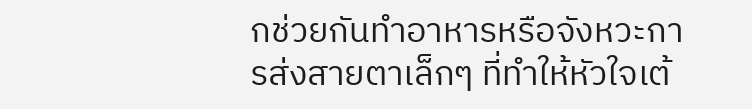กช่วยกันทำอาหารหรือจังหวะการส่งสายตาเล็กๆ ที่ทำให้หัวใจเต้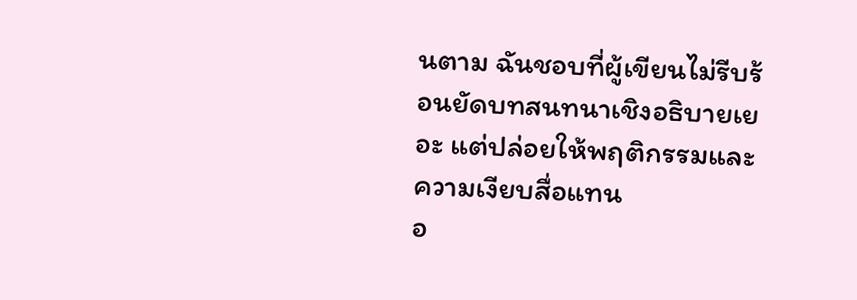นตาม ฉันชอบที่ผู้เขียนไม่รีบร้อนยัดบทสนทนาเชิงอธิบายเยอะ แต่ปล่อยให้พฤติกรรมและความเงียบสื่อแทน
อ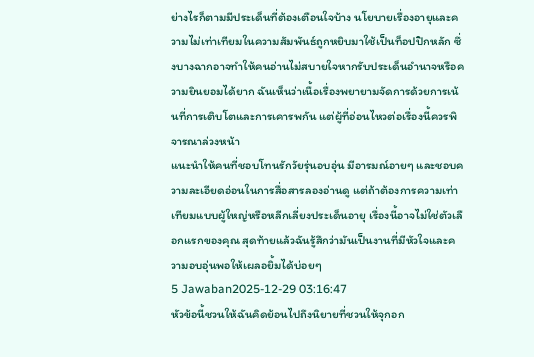ย่างไรก็ตามมีประเด็นที่ต้องเตือนใจบ้าง นโยบายเรื่องอายุและความไม่เท่าเทียมในความสัมพันธ์ถูกหยิบมาใช้เป็นท็อปปิกหลัก ซึ่งบางฉากอาจทำให้คนอ่านไม่สบายใจหากรับประเด็นอำนาจหรือความยินยอมได้ยาก ฉันเห็นว่าเนื้อเรื่องพยายามจัดการด้วยการเน้นที่การเติบโตและการเคารพกัน แต่ผู้ที่อ่อนไหวต่อเรื่องนี้ควรพิจารณาล่วงหน้า
แนะนำให้คนที่ชอบโทนรักวัยรุ่นอบอุ่น มีอารมณ์อายๆ และชอบความละเอียดอ่อนในการสื่อสารลองอ่านดู แต่ถ้าต้องการความเท่าเทียมแบบผู้ใหญ่หรือหลีกเลี่ยงประเด็นอายุ เรื่องนี้อาจไม่ใช่ตัวเลือกแรกของคุณ สุดท้ายแล้วฉันรู้สึกว่ามันเป็นงานที่มีหัวใจและความอบอุ่นพอให้เผลอยิ้มได้บ่อยๆ
5 Jawaban2025-12-29 03:16:47
หัวข้อนี้ชวนให้ฉันคิดย้อนไปถึงนิยายที่ชวนให้จุกอก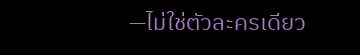—ไม่ใช่ตัวละครเดียว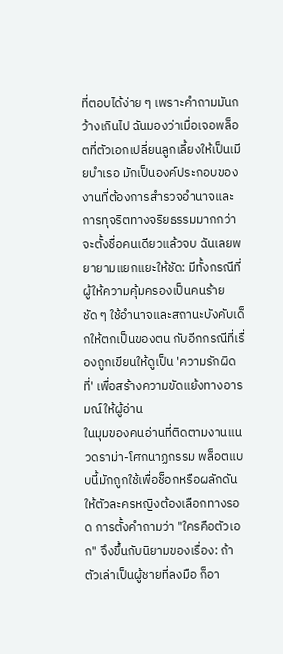ที่ตอบได้ง่าย ๆ เพราะคำถามมันกว้างเกินไป ฉันมองว่าเมื่อเจอพล็อตที่ตัวเอกเปลี่ยนลูกเลี้ยงให้เป็นเมียบำเรอ มักเป็นองค์ประกอบของงานที่ต้องการสำรวจอำนาจและการทุจริตทางจริยธรรมมากกว่าจะตั้งชื่อคนเดียวแล้วจบ ฉันเลยพยายามแยกแยะให้ชัด: มีทั้งกรณีที่ผู้ให้ความคุ้มครองเป็นคนร้ายชัด ๆ ใช้อำนาจและสถานะบังคับเด็กให้ตกเป็นของตน กับอีกกรณีที่เรื่องถูกเขียนให้ดูเป็น 'ความรักผิดที่' เพื่อสร้างความขัดแย้งทางอารมณ์ให้ผู้อ่าน
ในมุมของคนอ่านที่ติดตามงานแนวดราม่า-โศกนาฏกรรม พล็อตแบบนี้มักถูกใช้เพื่อช็อกหรือผลักดันให้ตัวละครหญิงต้องเลือกทางรอด การตั้งคำถามว่า "ใครคือตัวเอก" จึงขึ้นกับนิยามของเรื่อง: ถ้าตัวเล่าเป็นผู้ชายที่ลงมือ ก็อา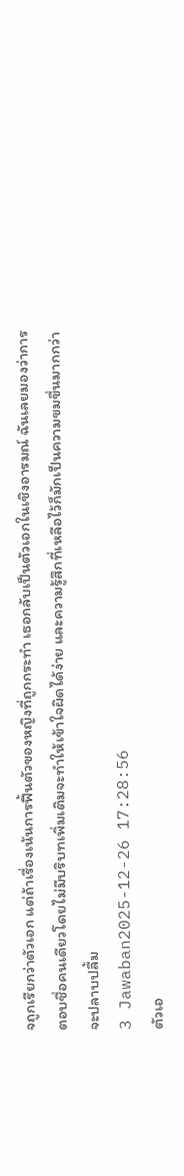จถูกเรียกว่าตัวเอก แต่ถ้าเรื่องเน้นการฟื้นตัวของหญิงที่ถูกกระทำ เธอกลับเป็นตัวเอกในเชิงอารมณ์ ฉันเลยมองว่าการตอบชื่อคนเดียวโดยไม่มีบริบทเพิ่มเติมจะทำให้เข้าใจผิดได้ง่าย และความรู้สึกที่เหลือไว้ก็มักเป็นความขมขื่นมากกว่าจะปลาบปลื้ม
3 Jawaban2025-12-26 17:28:56
ตัวเอ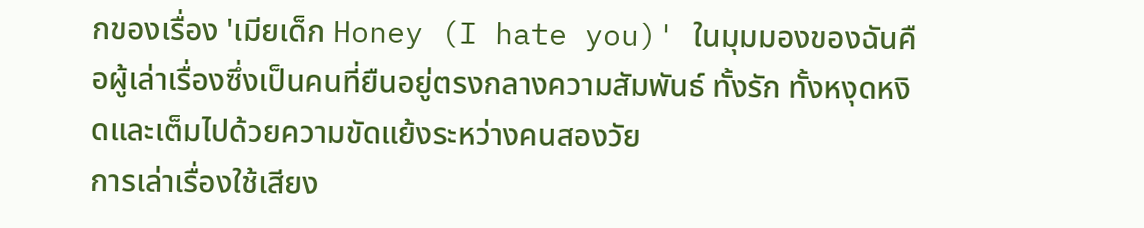กของเรื่อง 'เมียเด็ก Honey (I hate you)' ในมุมมองของฉันคือผู้เล่าเรื่องซึ่งเป็นคนที่ยืนอยู่ตรงกลางความสัมพันธ์ ทั้งรัก ทั้งหงุดหงิดและเต็มไปด้วยความขัดแย้งระหว่างคนสองวัย
การเล่าเรื่องใช้เสียง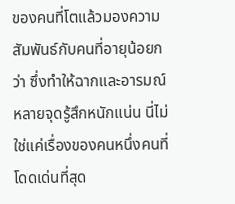ของคนที่โตแล้วมองความสัมพันธ์กับคนที่อายุน้อยกว่า ซึ่งทำให้ฉากและอารมณ์หลายจุดรู้สึกหนักแน่น นี่ไม่ใช่แค่เรื่องของคนหนึ่งคนที่โดดเด่นที่สุด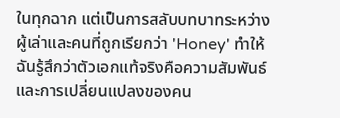ในทุกฉาก แต่เป็นการสลับบทบาทระหว่างผู้เล่าและคนที่ถูกเรียกว่า 'Honey' ทำให้ฉันรู้สึกว่าตัวเอกแท้จริงคือความสัมพันธ์และการเปลี่ยนแปลงของคน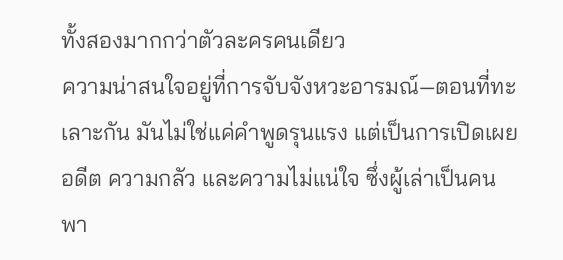ทั้งสองมากกว่าตัวละครคนเดียว
ความน่าสนใจอยู่ที่การจับจังหวะอารมณ์—ตอนที่ทะเลาะกัน มันไม่ใช่แค่คำพูดรุนแรง แต่เป็นการเปิดเผยอดีต ความกลัว และความไม่แน่ใจ ซึ่งผู้เล่าเป็นคนพา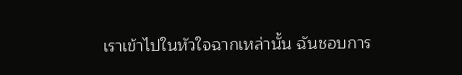เราเข้าไปในหัวใจฉากเหล่านั้น ฉันชอบการ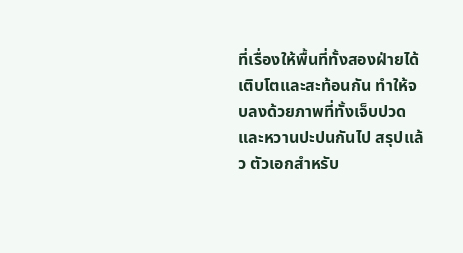ที่เรื่องให้พื้นที่ทั้งสองฝ่ายได้เติบโตและสะท้อนกัน ทำให้จบลงด้วยภาพที่ทั้งเจ็บปวดและหวานปะปนกันไป สรุปแล้ว ตัวเอกสำหรับ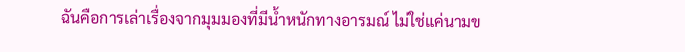ฉันคือการเล่าเรื่องจากมุมมองที่มีน้ำหนักทางอารมณ์ ไม่ใช่แค่นามข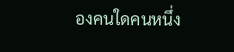องคนใดคนหนึ่ง